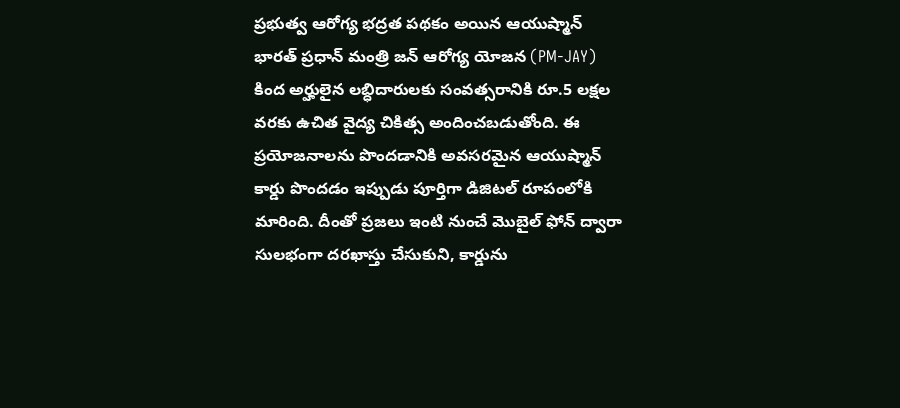ప్రభుత్వ ఆరోగ్య భద్రత పథకం అయిన ఆయుష్మాన్ భారత్ ప్రధాన్ మంత్రి జన్ ఆరోగ్య యోజన (PM-JAY) కింద అర్హులైన లబ్ధిదారులకు సంవత్సరానికి రూ.5 లక్షల వరకు ఉచిత వైద్య చికిత్స అందించబడుతోంది. ఈ ప్రయోజనాలను పొందడానికి అవసరమైన ఆయుష్మాన్ కార్డు పొందడం ఇప్పుడు పూర్తిగా డిజిటల్ రూపంలోకి మారింది. దీంతో ప్రజలు ఇంటి నుంచే మొబైల్ ఫోన్ ద్వారా సులభంగా దరఖాస్తు చేసుకుని, కార్డును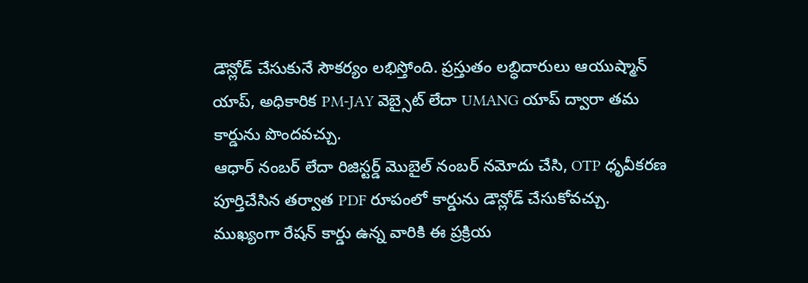డౌన్లోడ్ చేసుకునే సౌకర్యం లభిస్తోంది. ప్రస్తుతం లబ్ధిదారులు ఆయుష్మాన్ యాప్, అధికారిక PM-JAY వెబ్సైట్ లేదా UMANG యాప్ ద్వారా తమ కార్డును పొందవచ్చు.
ఆధార్ నంబర్ లేదా రిజిస్టర్డ్ మొబైల్ నంబర్ నమోదు చేసి, OTP ధృవీకరణ పూర్తిచేసిన తర్వాత PDF రూపంలో కార్డును డౌన్లోడ్ చేసుకోవచ్చు. ముఖ్యంగా రేషన్ కార్డు ఉన్న వారికి ఈ ప్రక్రియ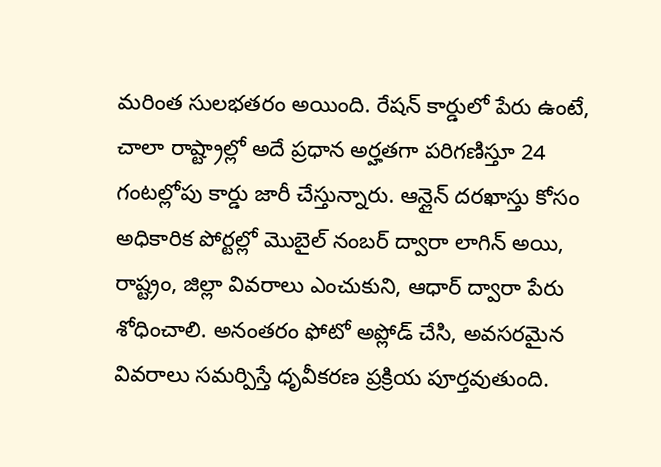మరింత సులభతరం అయింది. రేషన్ కార్డులో పేరు ఉంటే, చాలా రాష్ట్రాల్లో అదే ప్రధాన అర్హతగా పరిగణిస్తూ 24 గంటల్లోపు కార్డు జారీ చేస్తున్నారు. ఆన్లైన్ దరఖాస్తు కోసం అధికారిక పోర్టల్లో మొబైల్ నంబర్ ద్వారా లాగిన్ అయి, రాష్ట్రం, జిల్లా వివరాలు ఎంచుకుని, ఆధార్ ద్వారా పేరు శోధించాలి. అనంతరం ఫోటో అప్లోడ్ చేసి, అవసరమైన వివరాలు సమర్పిస్తే ధృవీకరణ ప్రక్రియ పూర్తవుతుంది.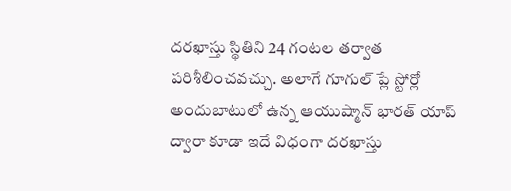దరఖాస్తు స్థితిని 24 గంటల తర్వాత పరిశీలించవచ్చు. అలాగే గూగుల్ ప్లే స్టోర్లో అందుబాటులో ఉన్న ఆయుష్మాన్ భారత్ యాప్ ద్వారా కూడా ఇదే విధంగా దరఖాస్తు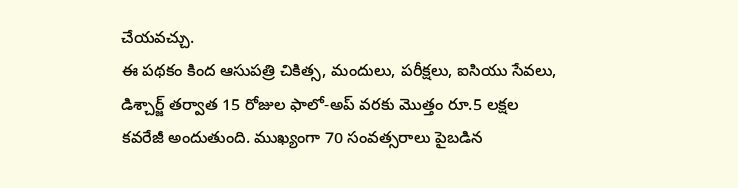చేయవచ్చు.
ఈ పథకం కింద ఆసుపత్రి చికిత్స, మందులు, పరీక్షలు, ఐసియు సేవలు, డిశ్చార్జ్ తర్వాత 15 రోజుల ఫాలో-అప్ వరకు మొత్తం రూ.5 లక్షల కవరేజీ అందుతుంది. ముఖ్యంగా 70 సంవత్సరాలు పైబడిన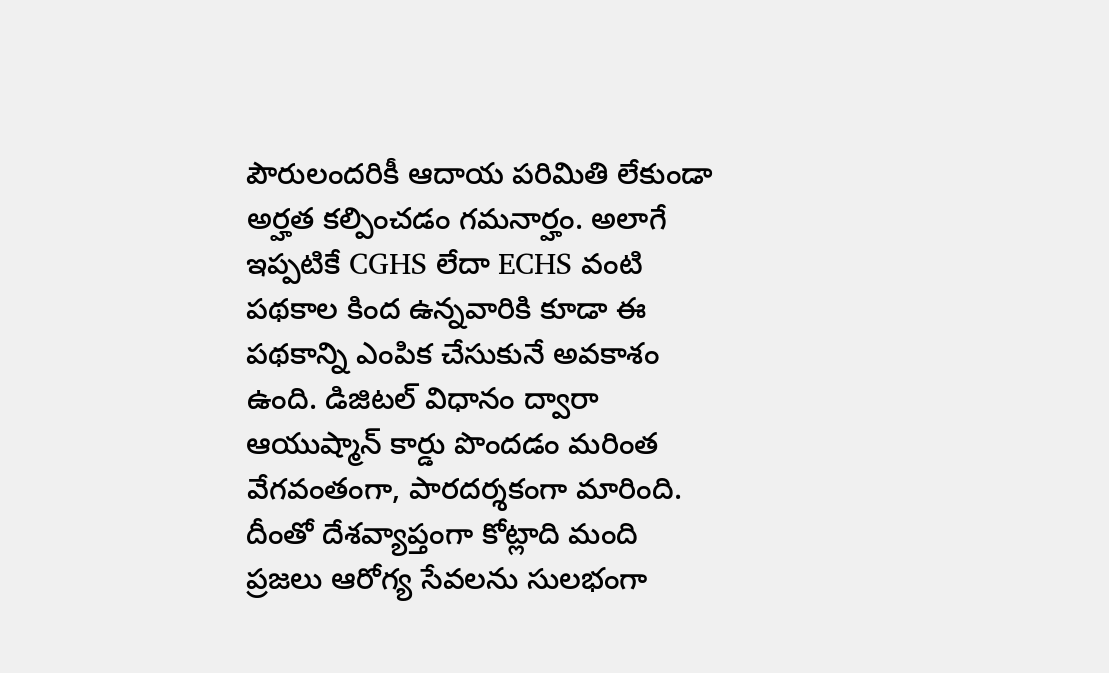పౌరులందరికీ ఆదాయ పరిమితి లేకుండా అర్హత కల్పించడం గమనార్హం. అలాగే ఇప్పటికే CGHS లేదా ECHS వంటి పథకాల కింద ఉన్నవారికి కూడా ఈ పథకాన్ని ఎంపిక చేసుకునే అవకాశం ఉంది. డిజిటల్ విధానం ద్వారా ఆయుష్మాన్ కార్డు పొందడం మరింత వేగవంతంగా, పారదర్శకంగా మారింది. దీంతో దేశవ్యాప్తంగా కోట్లాది మంది ప్రజలు ఆరోగ్య సేవలను సులభంగా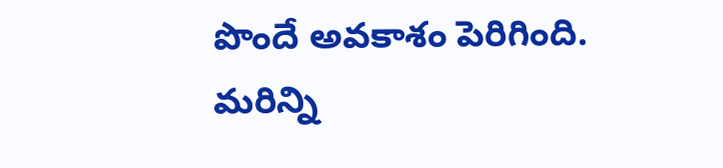పొందే అవకాశం పెరిగింది.
మరిన్ని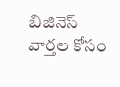బిజినెస్ వార్తల కోసం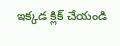ఇక్కడ క్లిక్ చేయండి